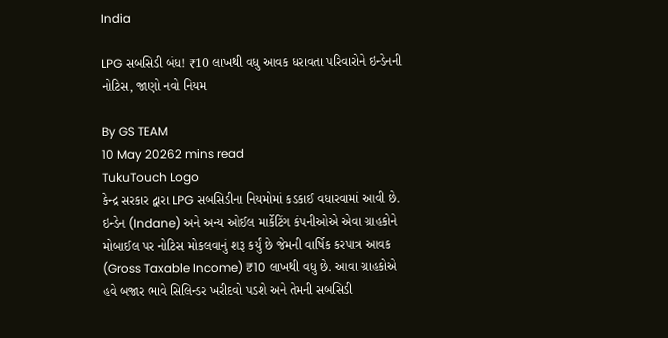India

LPG સબસિડી બંધ! ₹10 લાખથી વધુ આવક ધરાવતા પરિવારોને ઇન્ડેનની નોટિસ, જાણો નવો નિયમ

By GS TEAM
10 May 20262 mins read
TukuTouch Logo
કેન્દ્ર સરકાર દ્વારા LPG સબસિડીના નિયમોમાં કડકાઈ વધારવામાં આવી છે. ઇન્ડેન (Indane) અને અન્ય ઓઈલ માર્કેટિંગ કંપનીઓએ એવા ગ્રાહકોને મોબાઈલ પર નોટિસ મોકલવાનું શરૂ કર્યું છે જેમની વાર્ષિક કરપાત્ર આવક (Gross Taxable Income) ₹10 લાખથી વધુ છે. આવા ગ્રાહકોએ હવે બજાર ભાવે સિલિન્ડર ખરીદવો પડશે અને તેમની સબસિડી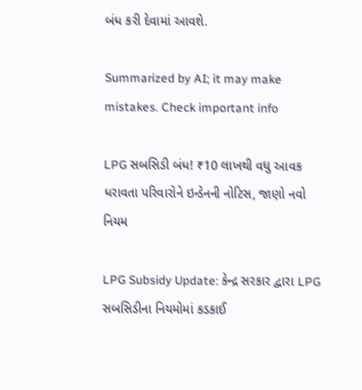બંધ કરી દેવામાં આવશે.

Summarized by AI; it may make mistakes. Check important info

LPG સબસિડી બંધ! ₹10 લાખથી વધુ આવક ધરાવતા પરિવારોને ઇન્ડેનની નોટિસ, જાણો નવો નિયમ

LPG Subsidy Update: કેન્દ્ર સરકાર દ્વારા LPG સબસિડીના નિયમોમાં કડકાઈ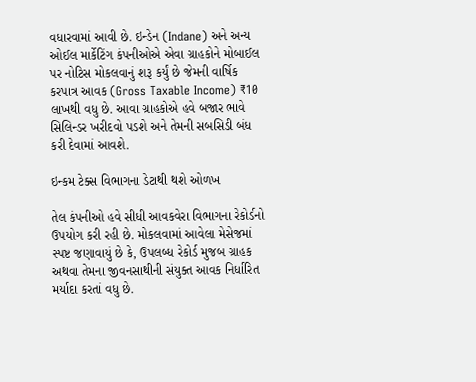વધારવામાં આવી છે. ઇન્ડેન (Indane) અને અન્ય ઓઈલ માર્કેટિંગ કંપનીઓએ એવા ગ્રાહકોને મોબાઈલ પર નોટિસ મોકલવાનું શરૂ કર્યું છે જેમની વાર્ષિક કરપાત્ર આવક (Gross Taxable Income) ₹10 લાખથી વધુ છે. આવા ગ્રાહકોએ હવે બજાર ભાવે સિલિન્ડર ખરીદવો પડશે અને તેમની સબસિડી બંધ કરી દેવામાં આવશે.

ઇન્કમ ટેક્સ વિભાગના ડેટાથી થશે ઓળખ

તેલ કંપનીઓ હવે સીધી આવકવેરા વિભાગના રેકોર્ડનો ઉપયોગ કરી રહી છે. મોકલવામાં આવેલા મેસેજમાં સ્પષ્ટ જણાવાયું છે કે, ઉપલબ્ધ રેકોર્ડ મુજબ ગ્રાહક અથવા તેમના જીવનસાથીની સંયુક્ત આવક નિર્ધારિત મર્યાદા કરતાં વધુ છે.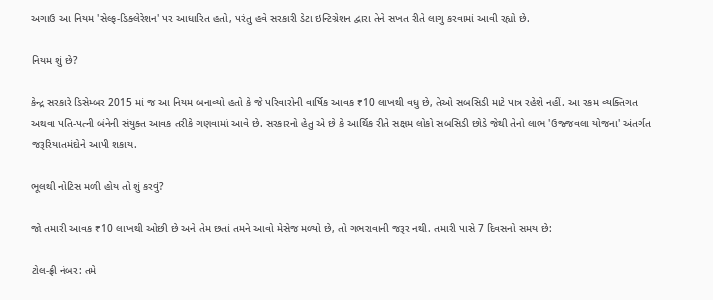અગાઉ આ નિયમ 'સેલ્ફ-ડિક્લેરેશન' પર આધારિત હતો, પરંતુ હવે સરકારી ડેટા ઇન્ટિગ્રેશન દ્વારા તેને સખત રીતે લાગુ કરવામાં આવી રહ્યો છે.

નિયમ શું છે?

કેન્દ્ર સરકારે ડિસેમ્બર 2015 માં જ આ નિયમ બનાવ્યો હતો કે જે પરિવારોની વાર્ષિક આવક ₹10 લાખથી વધુ છે, તેઓ સબસિડી માટે પાત્ર રહેશે નહીં. આ રકમ વ્યક્તિગત અથવા પતિ-પત્ની બંનેની સંયુક્ત આવક તરીકે ગણવામાં આવે છે. સરકારનો હેતુ એ છે કે આર્થિક રીતે સક્ષમ લોકો સબસિડી છોડે જેથી તેનો લાભ 'ઉજ્જવલા યોજના' અંતર્ગત જરૂરિયાતમંદોને આપી શકાય.

ભૂલથી નોટિસ મળી હોય તો શું કરવું?

જો તમારી આવક ₹10 લાખથી ઓછી છે અને તેમ છતાં તમને આવો મેસેજ મળ્યો છે, તો ગભરાવાની જરૂર નથી. તમારી પાસે 7 દિવસનો સમય છે:

ટોલ-ફ્રી નંબર: તમે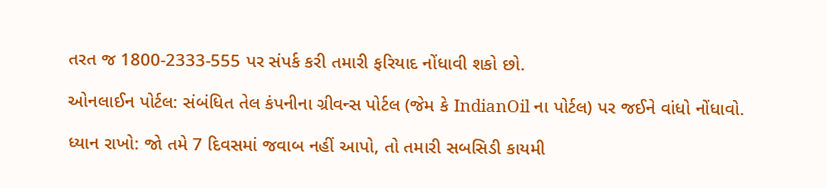તરત જ 1800-2333-555 પર સંપર્ક કરી તમારી ફરિયાદ નોંધાવી શકો છો.

ઓનલાઈન પોર્ટલ: સંબંધિત તેલ કંપનીના ગ્રીવન્સ પોર્ટલ (જેમ કે IndianOil ના પોર્ટલ) પર જઈને વાંધો નોંધાવો.

ધ્યાન રાખો: જો તમે 7 દિવસમાં જવાબ નહીં આપો, તો તમારી સબસિડી કાયમી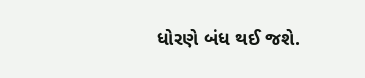ધોરણે બંધ થઈ જશે.